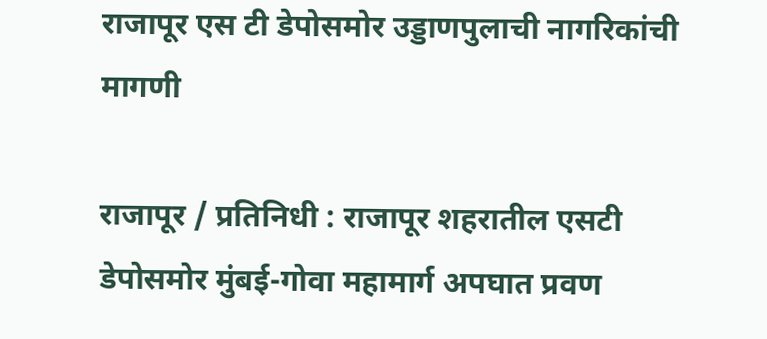राजापूर एस टी डेपोसमोर उड्डाणपुलाची नागरिकांची मागणी

राजापूर / प्रतिनिधी : राजापूर शहरातील एसटी डेपोसमोर मुंबई-गोवा महामार्ग अपघात प्रवण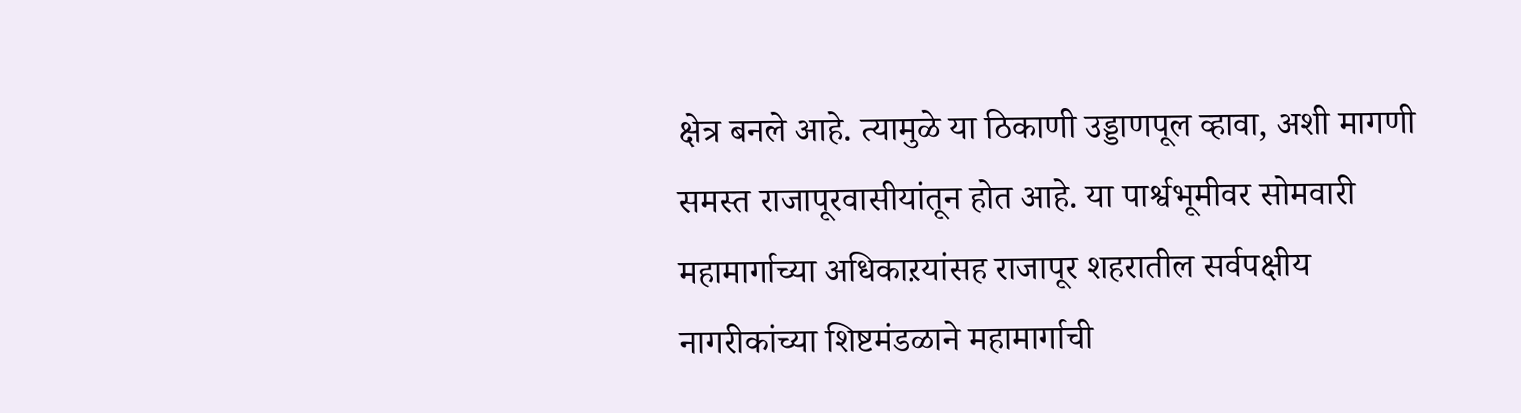क्षेत्र बनले आहे. त्यामुळे या ठिकाणी उड्डाणपूल व्हावा, अशी मागणी समस्त राजापूरवासीयांतून होत आहे. या पार्श्वभूमीवर सोमवारी महामार्गाच्या अधिकाऱयांसह राजापूर शहरातील सर्वपक्षीय नागरीकांच्या शिष्टमंडळाने महामार्गाची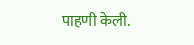पाहणी केली.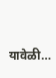यावेळी…